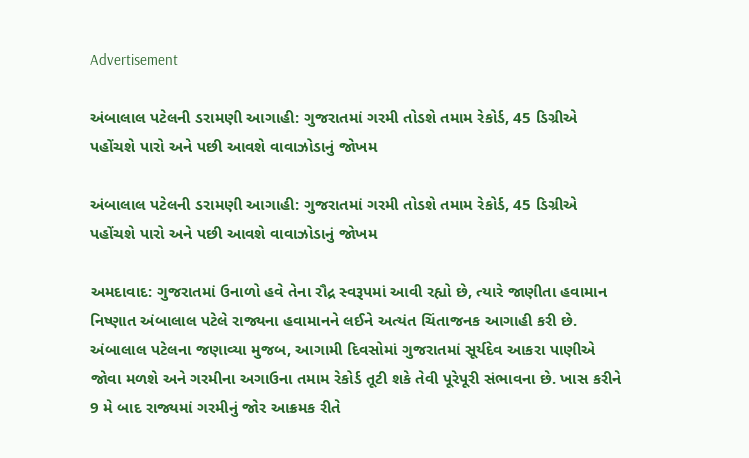Advertisement

અંબાલાલ પટેલની ડરામણી આગાહી: ગુજરાતમાં ગરમી તોડશે તમામ રેકોર્ડ, 45 ડિગ્રીએ પહોંચશે પારો અને પછી આવશે વાવાઝોડાનું જોખમ

અંબાલાલ પટેલની ડરામણી આગાહી: ગુજરાતમાં ગરમી તોડશે તમામ રેકોર્ડ, 45 ડિગ્રીએ પહોંચશે પારો અને પછી આવશે વાવાઝોડાનું જોખમ

અમદાવાદ: ગુજરાતમાં ઉનાળો હવે તેના રૌદ્ર સ્વરૂપમાં આવી રહ્યો છે, ત્યારે જાણીતા હવામાન નિષ્ણાત અંબાલાલ પટેલે રાજ્યના હવામાનને લઈને અત્યંત ચિંતાજનક આગાહી કરી છે. અંબાલાલ પટેલના જણાવ્યા મુજબ, આગામી દિવસોમાં ગુજરાતમાં સૂર્યદેવ આકરા પાણીએ જોવા મળશે અને ગરમીના અગાઉના તમામ રેકોર્ડ તૂટી શકે તેવી પૂરેપૂરી સંભાવના છે. ખાસ કરીને 9 મે બાદ રાજ્યમાં ગરમીનું જોર આક્રમક રીતે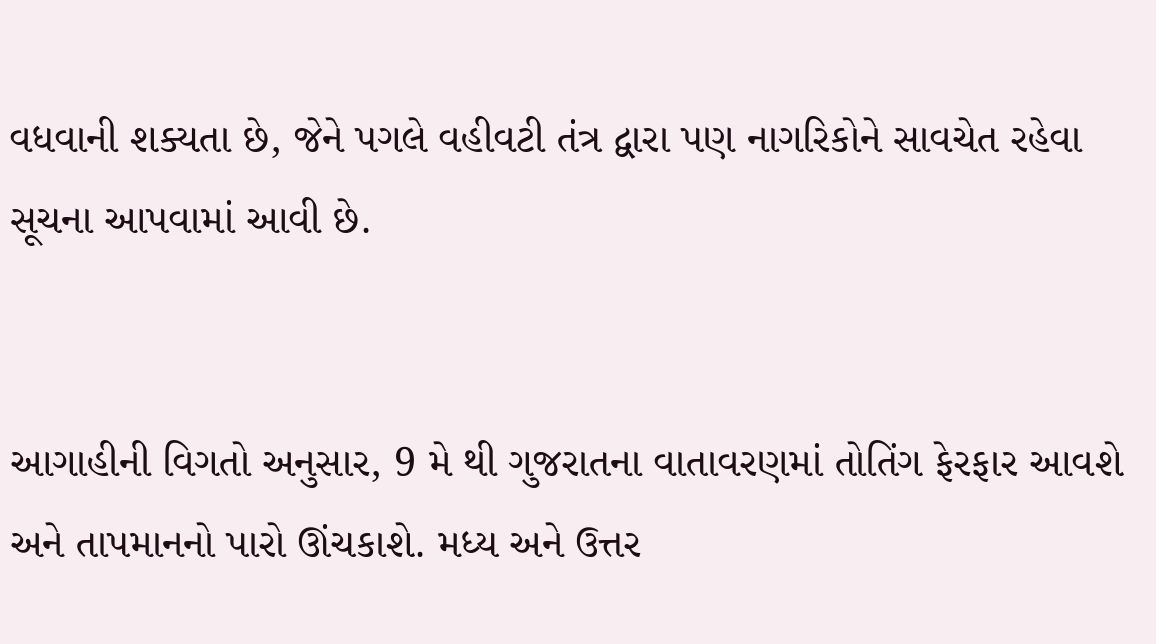વધવાની શક્યતા છે, જેને પગલે વહીવટી તંત્ર દ્વારા પણ નાગરિકોને સાવચેત રહેવા સૂચના આપવામાં આવી છે.


આગાહીની વિગતો અનુસાર, 9 મે થી ગુજરાતના વાતાવરણમાં તોતિંગ ફેરફાર આવશે અને તાપમાનનો પારો ઊંચકાશે. મધ્ય અને ઉત્તર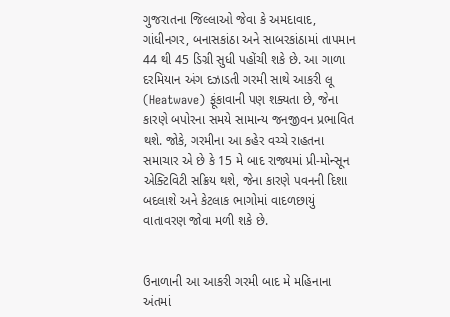ગુજરાતના જિલ્લાઓ જેવા કે અમદાવાદ, ગાંધીનગર, બનાસકાંઠા અને સાબરકાંઠામાં તાપમાન 44 થી 45 ડિગ્રી સુધી પહોંચી શકે છે. આ ગાળા દરમિયાન અંગ દઝાડતી ગરમી સાથે આકરી લૂ (Heatwave) ફૂંકાવાની પણ શક્યતા છે, જેના કારણે બપોરના સમયે સામાન્ય જનજીવન પ્રભાવિત થશે. જોકે, ગરમીના આ કહેર વચ્ચે રાહતના સમાચાર એ છે કે 15 મે બાદ રાજ્યમાં પ્રી-મોન્સૂન એક્ટિવિટી સક્રિય થશે, જેના કારણે પવનની દિશા બદલાશે અને કેટલાક ભાગોમાં વાદળછાયું વાતાવરણ જોવા મળી શકે છે.


ઉનાળાની આ આકરી ગરમી બાદ મે મહિનાના અંતમાં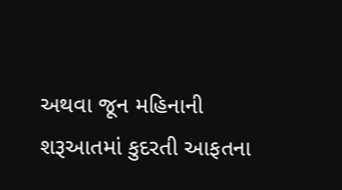અથવા જૂન મહિનાની શરૂઆતમાં કુદરતી આફતના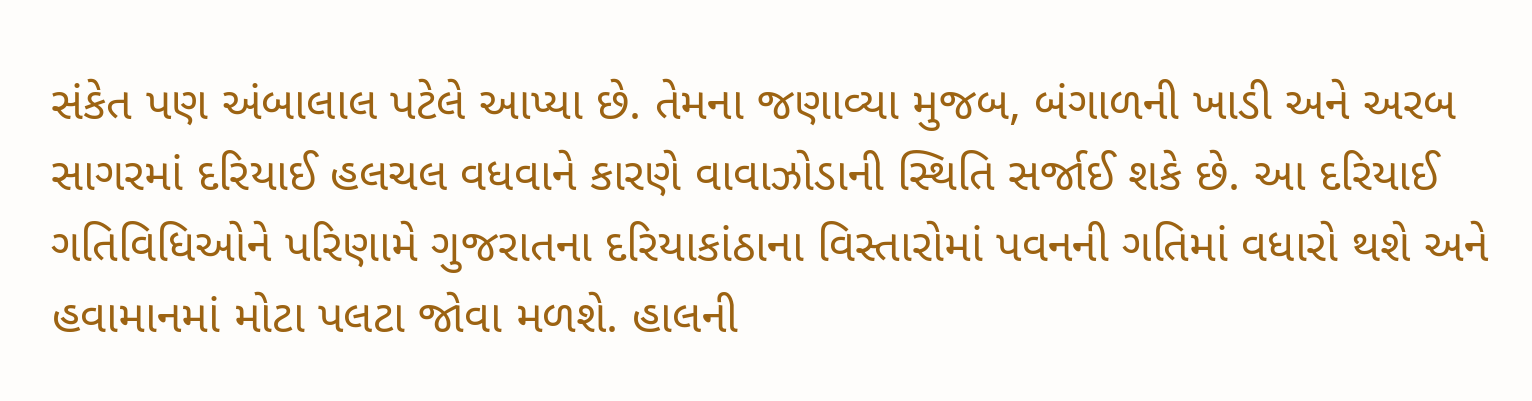સંકેત પણ અંબાલાલ પટેલે આપ્યા છે. તેમના જણાવ્યા મુજબ, બંગાળની ખાડી અને અરબ સાગરમાં દરિયાઈ હલચલ વધવાને કારણે વાવાઝોડાની સ્થિતિ સર્જાઈ શકે છે. આ દરિયાઈ ગતિવિધિઓને પરિણામે ગુજરાતના દરિયાકાંઠાના વિસ્તારોમાં પવનની ગતિમાં વધારો થશે અને હવામાનમાં મોટા પલટા જોવા મળશે. હાલની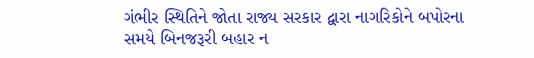ગંભીર સ્થિતિને જોતા રાજ્ય સરકાર દ્વારા નાગરિકોને બપોરના સમયે બિનજરૂરી બહાર ન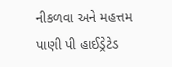નીકળવા અને મહત્તમ પાણી પી હાઈડ્રેટેડ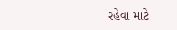રહેવા માટે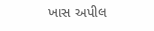ખાસ અપીલ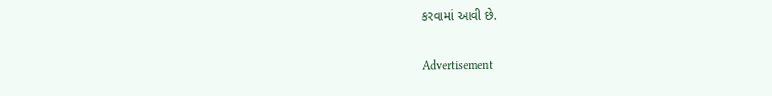કરવામાં આવી છે.

Advertisement